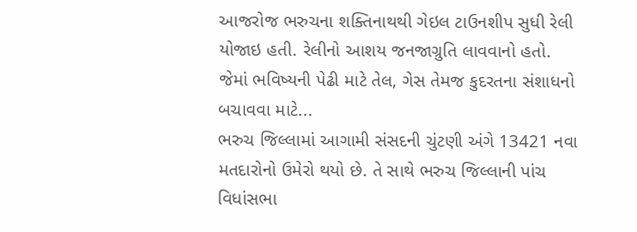આજરોજ ભરુચના શક્તિનાથથી ગેઇલ ટાઉનશીપ સુધી રેલી યોજાઇ હતી. રેલીનો આશય જનજાગ્રુતિ લાવવાનો હતો. જેમાં ભવિષ્યની પેઢી માટે તેલ, ગેસ તેમજ કુદરતના સંશાધનો બચાવવા માટે...
ભરુચ જિલ્લામાં આગામી સંસદની ચુંટણી અંગે 13421 નવા મતદારોનો ઉમેરો થયો છે. તે સાથે ભરુચ જિલ્લાની પાંચ વિધાંસભા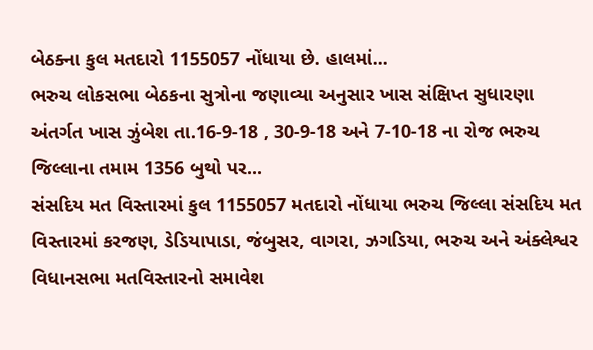બેઠક્ના કુલ મતદારો 1155057 નોંધાયા છે. હાલમાં...
ભરુચ લોકસભા બેઠકના સુત્રોના જણાવ્યા અનુસાર ખાસ સંક્ષિપ્ત સુધારણા અંતર્ગત ખાસ ઝુંબેશ તા.16-9-18 , 30-9-18 અને 7-10-18 ના રોજ ભરુચ જિલ્લાના તમામ 1356 બુથો પર...
સંસદિય મત વિસ્તારમાં કુલ 1155057 મતદારો નોંધાયા ભરુચ જિલ્લા સંસદિય મત વિસ્તારમાં કરજણ, ડેડિયાપાડા, જંબુસર, વાગરા, ઝગડિયા, ભરુચ અને અંક્લેશ્વર વિધાનસભા મતવિસ્તારનો સમાવેશ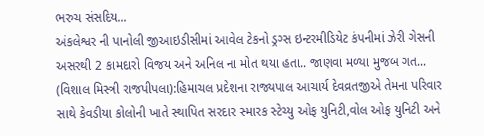ભરુચ સંસદિય...
અંકલેશ્વર ની પાનોલી જીઆઇડીસીમાં આવેલ ટેકનો ડ્રગ્સ ઇન્ટરમીડિયેટ કંપનીમાં ઝેરી ગેસની અસરથી 2 કામદારો વિજય અને અનિલ ના મોત થયા હતા.. જાણવા મળ્યા મુજબ ગત...
(વિશાલ મિસ્ત્રી રાજપીપલા):હિમાચલ પ્રદેશના રાજ્યપાલ આચાર્ય દેવવ્રતજીએ તેમના પરિવાર સાથે કેવડીયા કોલોની ખાતે સ્થાપિત સરદાર સ્મારક સ્ટેચ્યુ ઓફ યુનિટી,વોલ ઓફ યુનિટી અને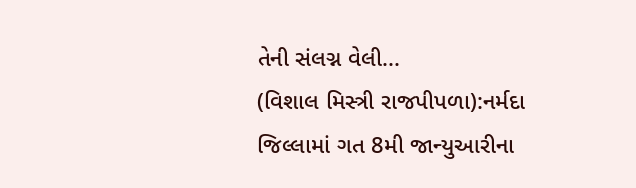તેની સંલગ્ન વેલી...
(વિશાલ મિસ્ત્રી રાજપીપળા):નર્મદા જિલ્લામાં ગત 8મી જાન્યુઆરીના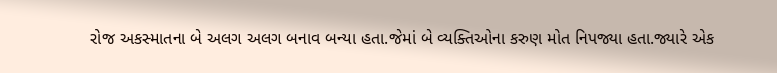રોજ અકસ્માતના બે અલગ અલગ બનાવ બન્યા હતા.જેમાં બે વ્યક્તિઓના કરુણ મોત નિપજ્યા હતા.જ્યારે એક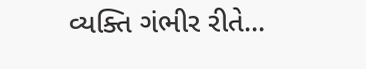વ્યક્તિ ગંભીર રીતે...